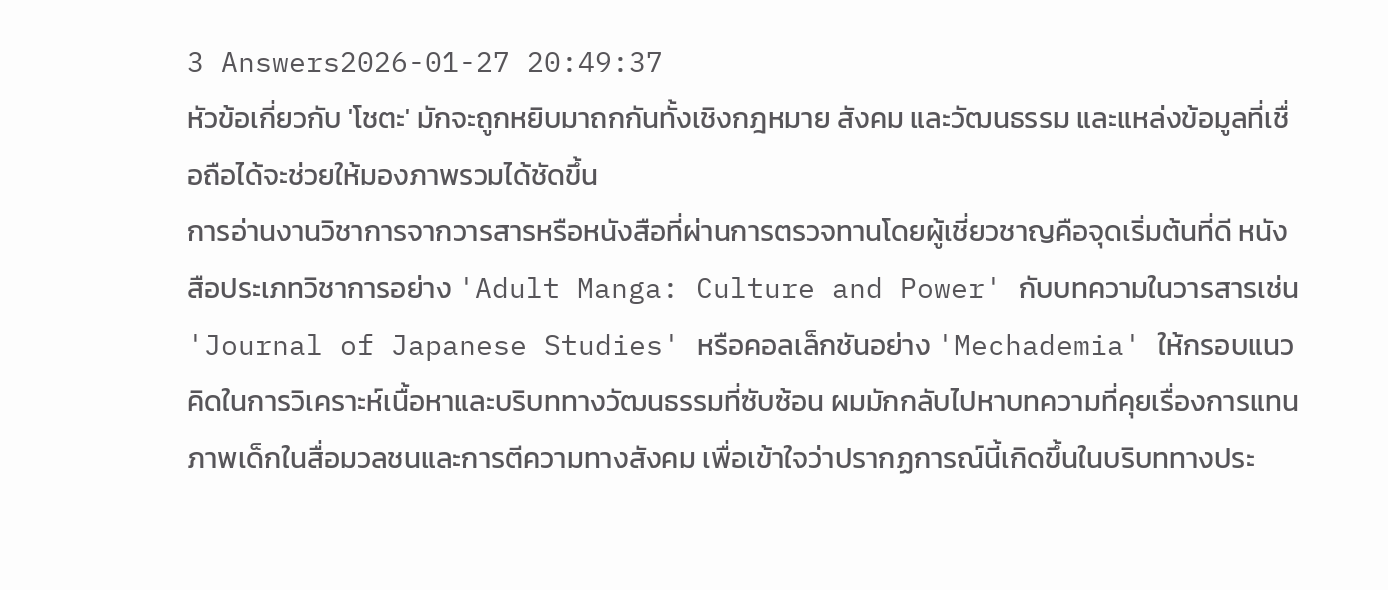3 Answers2026-01-27 20:49:37
หัวข้อเกี่ยวกับ 'โชตะ' มักจะถูกหยิบมาถกกันทั้งเชิงกฎหมาย สังคม และวัฒนธรรม และแหล่งข้อมูลที่เชื่อถือได้จะช่วยให้มองภาพรวมได้ชัดขึ้น
การอ่านงานวิชาการจากวารสารหรือหนังสือที่ผ่านการตรวจทานโดยผู้เชี่ยวชาญคือจุดเริ่มต้นที่ดี หนังสือประเภทวิชาการอย่าง 'Adult Manga: Culture and Power' กับบทความในวารสารเช่น 'Journal of Japanese Studies' หรือคอลเล็กชันอย่าง 'Mechademia' ให้กรอบแนวคิดในการวิเคราะห์เนื้อหาและบริบททางวัฒนธรรมที่ซับซ้อน ผมมักกลับไปหาบทความที่คุยเรื่องการแทนภาพเด็กในสื่อมวลชนและการตีความทางสังคม เพื่อเข้าใจว่าปรากฏการณ์นี้เกิดขึ้นในบริบททางประ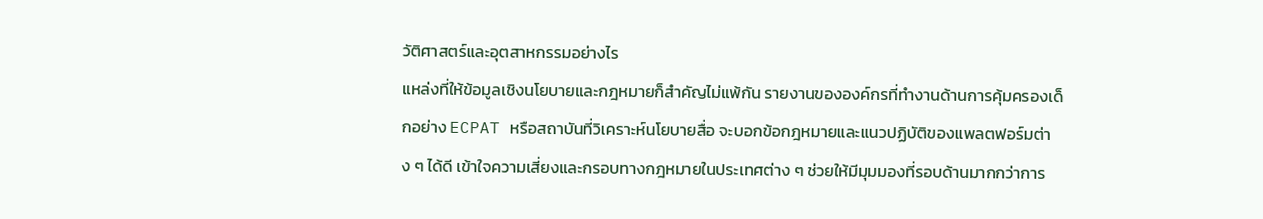วัติศาสตร์และอุตสาหกรรมอย่างไร
แหล่งที่ให้ข้อมูลเชิงนโยบายและกฎหมายก็สำคัญไม่แพ้กัน รายงานขององค์กรที่ทำงานด้านการคุ้มครองเด็กอย่าง ECPAT หรือสถาบันที่วิเคราะห์นโยบายสื่อ จะบอกข้อกฎหมายและแนวปฏิบัติของแพลตฟอร์มต่าง ๆ ได้ดี เข้าใจความเสี่ยงและกรอบทางกฎหมายในประเทศต่าง ๆ ช่วยให้มีมุมมองที่รอบด้านมากกว่าการ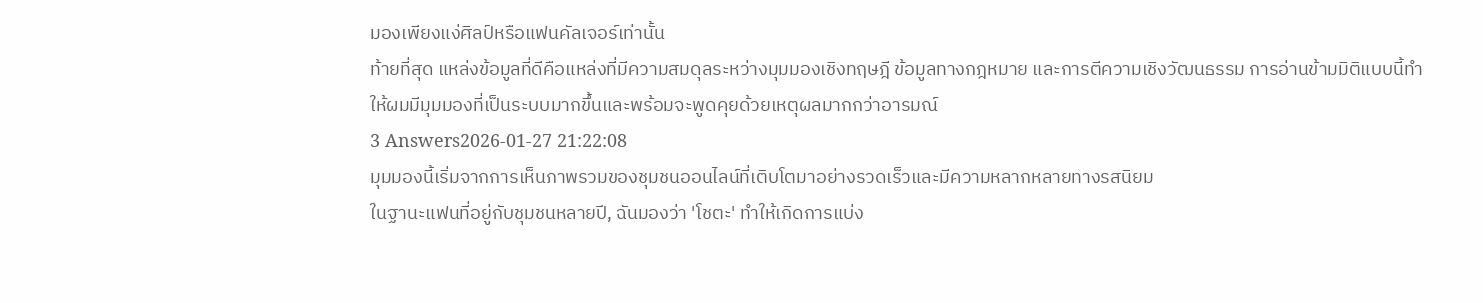มองเพียงแง่ศิลป์หรือแฟนคัลเจอร์เท่านั้น
ท้ายที่สุด แหล่งข้อมูลที่ดีคือแหล่งที่มีความสมดุลระหว่างมุมมองเชิงทฤษฎี ข้อมูลทางกฎหมาย และการตีความเชิงวัฒนธรรม การอ่านข้ามมิติแบบนี้ทำให้ผมมีมุมมองที่เป็นระบบมากขึ้นและพร้อมจะพูดคุยด้วยเหตุผลมากกว่าอารมณ์
3 Answers2026-01-27 21:22:08
มุมมองนี้เริ่มจากการเห็นภาพรวมของชุมชนออนไลน์ที่เติบโตมาอย่างรวดเร็วและมีความหลากหลายทางรสนิยม
ในฐานะแฟนที่อยู่กับชุมชนหลายปี, ฉันมองว่า 'โชตะ' ทำให้เกิดการแบ่ง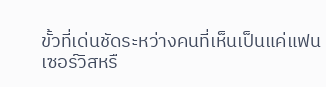ขั้วที่เด่นชัดระหว่างคนที่เห็นเป็นแค่แฟนเซอร์วิสหรื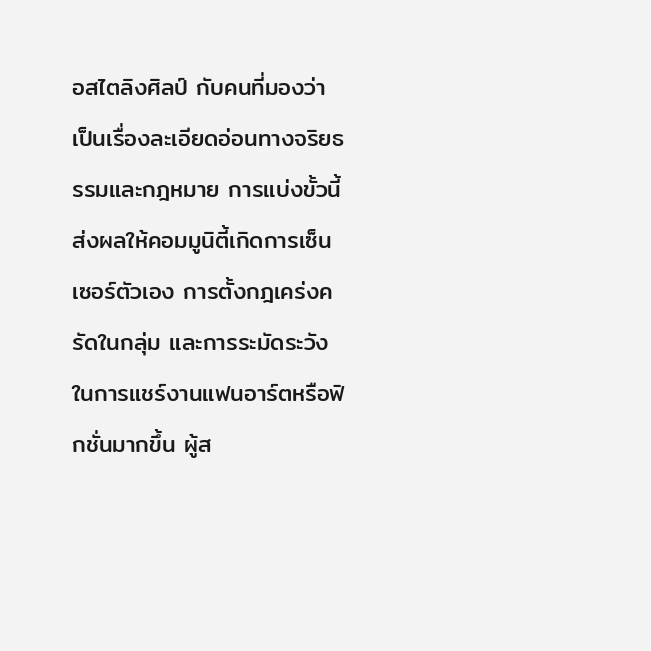อสไตลิงศิลป์ กับคนที่มองว่าเป็นเรื่องละเอียดอ่อนทางจริยธรรมและกฎหมาย การแบ่งขั้วนี้ส่งผลให้คอมมูนิตี้เกิดการเซ็นเซอร์ตัวเอง การตั้งกฎเคร่งครัดในกลุ่ม และการระมัดระวังในการแชร์งานแฟนอาร์ตหรือฟิกชั่นมากขึ้น ผู้ส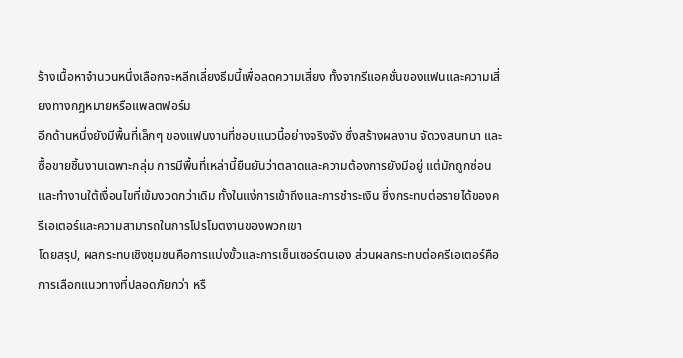ร้างเนื้อหาจำนวนหนึ่งเลือกจะหลีกเลี่ยงธีมนี้เพื่อลดความเสี่ยง ทั้งจากรีแอคชั่นของแฟนและความเสี่ยงทางกฎหมายหรือแพลตฟอร์ม
อีกด้านหนึ่งยังมีพื้นที่เล็กๆ ของแฟนงานที่ชอบแนวนี้อย่างจริงจัง ซึ่งสร้างผลงาน จัดวงสนทนา และซื้อขายชิ้นงานเฉพาะกลุ่ม การมีพื้นที่เหล่านี้ยืนยันว่าตลาดและความต้องการยังมีอยู่ แต่มักถูกซ่อนและทำงานใต้เงื่อนไขที่เข้มงวดกว่าเดิม ทั้งในแง่การเข้าถึงและการชำระเงิน ซึ่งกระทบต่อรายได้ของครีเอเตอร์และความสามารถในการโปรโมตงานของพวกเขา
โดยสรุป, ผลกระทบเชิงชุมชนคือการแบ่งขั้วและการเซ็นเซอร์ตนเอง ส่วนผลกระทบต่อครีเอเตอร์คือการเลือกแนวทางที่ปลอดภัยกว่า หรื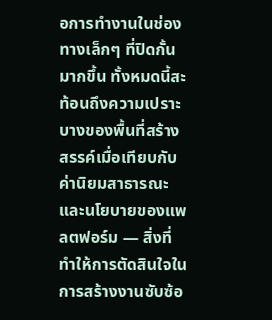อการทำงานในช่องทางเล็กๆ ที่ปิดกั้นมากขึ้น ทั้งหมดนี้สะท้อนถึงความเปราะบางของพื้นที่สร้างสรรค์เมื่อเทียบกับค่านิยมสาธารณะและนโยบายของแพลตฟอร์ม — สิ่งที่ทำให้การตัดสินใจในการสร้างงานซับซ้อ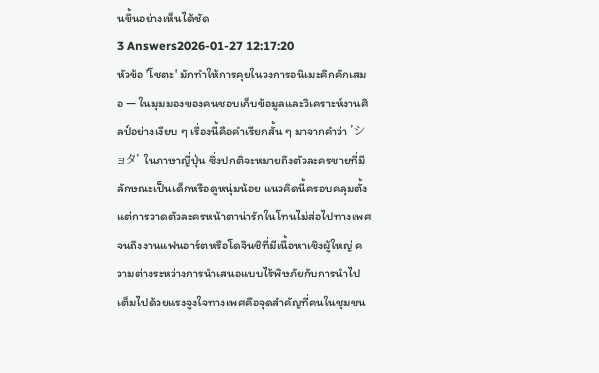นขึ้นอย่างเห็นได้ชัด
3 Answers2026-01-27 12:17:20
หัวข้อ 'โชตะ' มักทำให้การคุยในวงการอนิเมะคึกคักเสมอ — ในมุมมองของคนชอบเก็บข้อมูลและวิเคราะห์งานศิลป์อย่างเงียบ ๆ เรื่องนี้คือคำเรียกสั้น ๆ มาจากคำว่า 'ショタ' ในภาษาญี่ปุ่น ซึ่งปกติจะหมายถึงตัวละครชายที่มีลักษณะเป็นเด็กหรือดูหนุ่มน้อย แนวคิดนี้ครอบคลุมตั้งแต่การวาดตัวละครหน้าตาน่ารักในโทนไม่ส่อไปทางเพศจนถึงงานแฟนอาร์ตหรือโดจินชิที่มีเนื้อหาเชิงผู้ใหญ่ ความต่างระหว่างการนำเสนอแบบไร้พิษภัยกับการนำไปเต็มไปด้วยแรงจูงใจทางเพศคือจุดสำคัญที่คนในชุมชน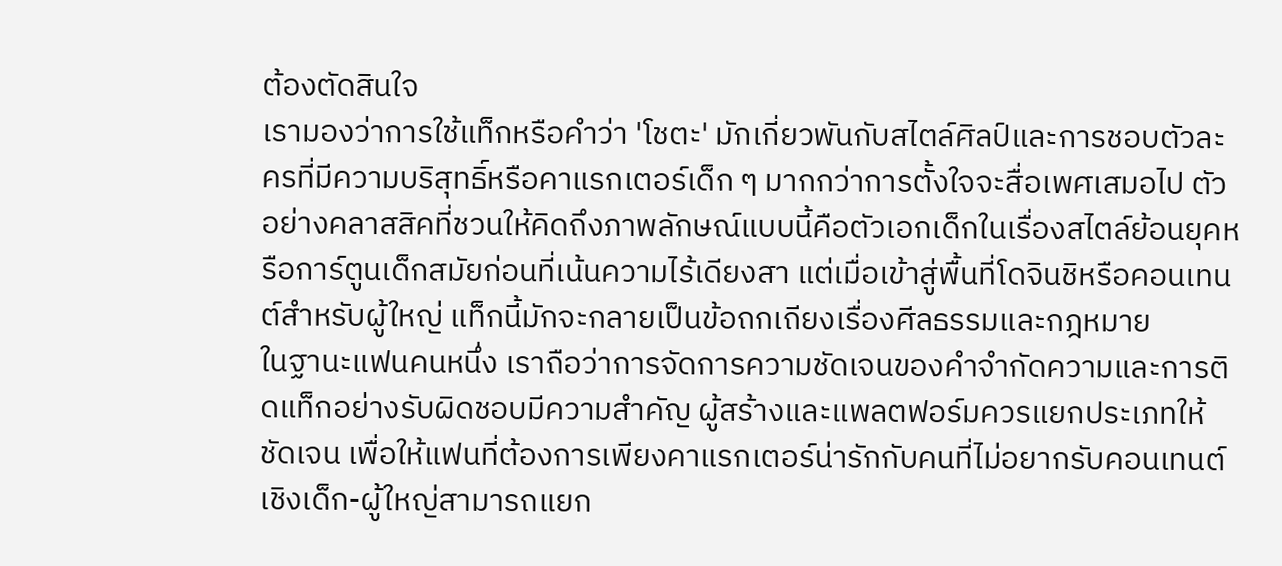ต้องตัดสินใจ
เรามองว่าการใช้แท็กหรือคำว่า 'โชตะ' มักเกี่ยวพันกับสไตล์ศิลป์และการชอบตัวละครที่มีความบริสุทธิ์หรือคาแรกเตอร์เด็ก ๆ มากกว่าการตั้งใจจะสื่อเพศเสมอไป ตัวอย่างคลาสสิคที่ชวนให้คิดถึงภาพลักษณ์แบบนี้คือตัวเอกเด็กในเรื่องสไตล์ย้อนยุคหรือการ์ตูนเด็กสมัยก่อนที่เน้นความไร้เดียงสา แต่เมื่อเข้าสู่พื้นที่โดจินชิหรือคอนเทนต์สำหรับผู้ใหญ่ แท็กนี้มักจะกลายเป็นข้อถกเถียงเรื่องศีลธรรมและกฎหมาย
ในฐานะแฟนคนหนึ่ง เราถือว่าการจัดการความชัดเจนของคำจำกัดความและการติดแท็กอย่างรับผิดชอบมีความสำคัญ ผู้สร้างและแพลตฟอร์มควรแยกประเภทให้ชัดเจน เพื่อให้แฟนที่ต้องการเพียงคาแรกเตอร์น่ารักกับคนที่ไม่อยากรับคอนเทนต์เชิงเด็ก-ผู้ใหญ่สามารถแยก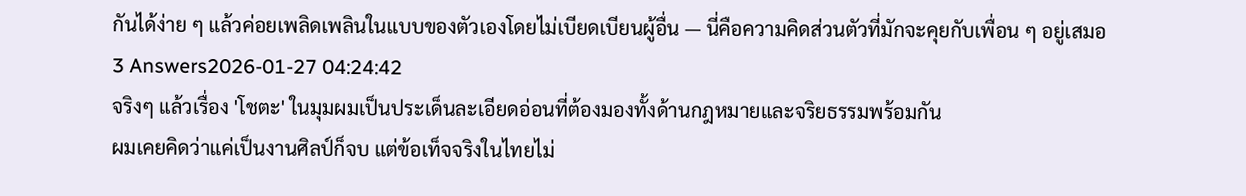กันได้ง่าย ๆ แล้วค่อยเพลิดเพลินในแบบของตัวเองโดยไม่เบียดเบียนผู้อื่น — นี่คือความคิดส่วนตัวที่มักจะคุยกับเพื่อน ๆ อยู่เสมอ
3 Answers2026-01-27 04:24:42
จริงๆ แล้วเรื่อง 'โชตะ' ในมุมผมเป็นประเด็นละเอียดอ่อนที่ต้องมองทั้งด้านกฎหมายและจริยธรรมพร้อมกัน
ผมเคยคิดว่าแค่เป็นงานศิลป์ก็จบ แต่ข้อเท็จจริงในไทยไม่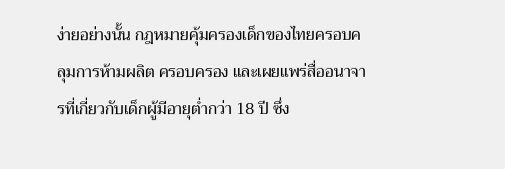ง่ายอย่างนั้น กฎหมายคุ้มครองเด็กของไทยครอบคลุมการห้ามผลิต ครอบครอง และเผยแพร่สื่ออนาจารที่เกี่ยวกับเด็กผู้มีอายุต่ำกว่า 18 ปี ซึ่ง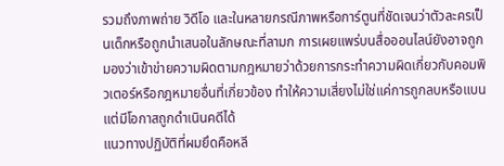รวมถึงภาพถ่าย วิดีโอ และในหลายกรณีภาพหรือการ์ตูนที่ชัดเจนว่าตัวละครเป็นเด็กหรือถูกนำเสนอในลักษณะที่ลามก การเผยแพร่บนสื่อออนไลน์ยังอาจถูกมองว่าเข้าข่ายความผิดตามกฎหมายว่าด้วยการกระทำความผิดเกี่ยวกับคอมพิวเตอร์หรือกฎหมายอื่นที่เกี่ยวข้อง ทำให้ความเสี่ยงไม่ใช่แค่การถูกลบหรือแบน แต่มีโอกาสถูกดำเนินคดีได้
แนวทางปฏิบัติที่ผมยึดคือหลี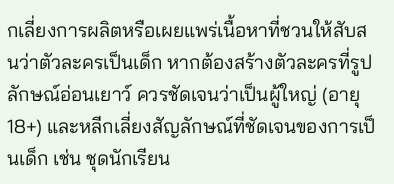กเลี่ยงการผลิตหรือเผยแพร่เนื้อหาที่ชวนให้สับสนว่าตัวละครเป็นเด็ก หากต้องสร้างตัวละครที่รูปลักษณ์อ่อนเยาว์ ควรชัดเจนว่าเป็นผู้ใหญ่ (อายุ 18+) และหลีกเลี่ยงสัญลักษณ์ที่ชัดเจนของการเป็นเด็ก เช่น ชุดนักเรียน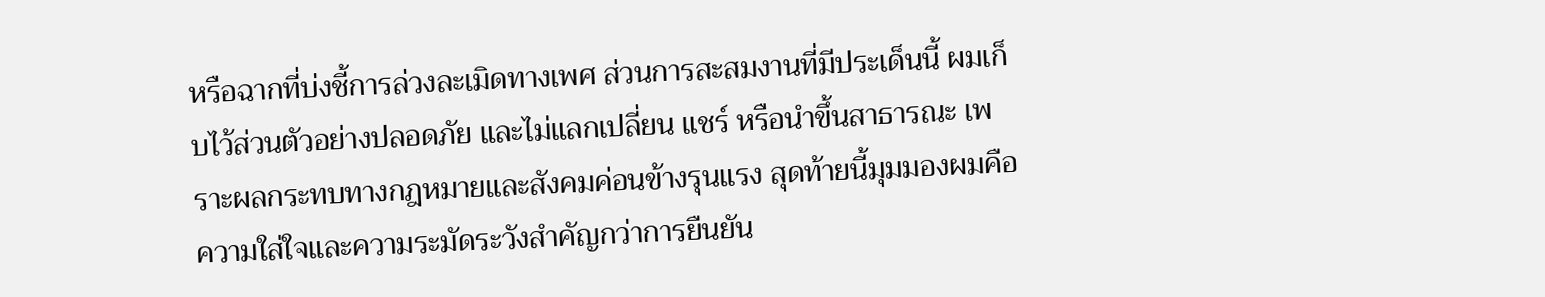หรือฉากที่บ่งชี้การล่วงละเมิดทางเพศ ส่วนการสะสมงานที่มีประเด็นนี้ ผมเก็บไว้ส่วนตัวอย่างปลอดภัย และไม่แลกเปลี่ยน แชร์ หรือนำขึ้นสาธารณะ เพราะผลกระทบทางกฎหมายและสังคมค่อนข้างรุนแรง สุดท้ายนี้มุมมองผมคือความใส่ใจและความระมัดระวังสำคัญกว่าการยืนยัน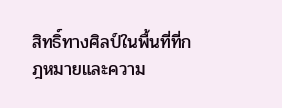สิทธิ์ทางศิลป์ในพื้นที่ที่กฎหมายและความ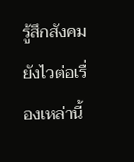รู้สึกสังคมยังไวต่อเรื่องเหล่านี้